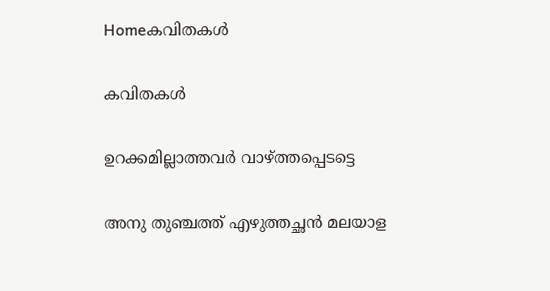Homeകവിതകൾ

കവിതകൾ

ഉറക്കമില്ലാത്തവർ വാഴ്ത്തപ്പെടട്ടെ

അനു തുഞ്ചത്ത് എഴുത്തച്ഛൻ മലയാള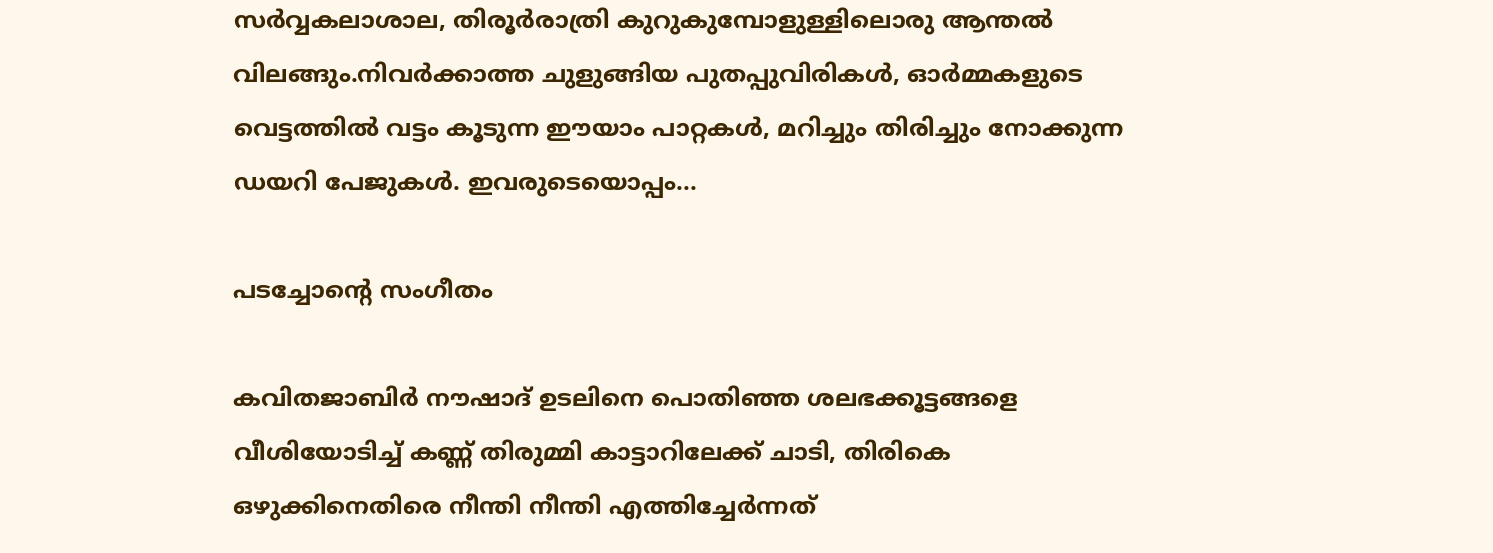സർവ്വകലാശാല, തിരൂർരാത്രി കുറുകുമ്പോളുള്ളിലൊരു ആന്തൽ വിലങ്ങും.നിവർക്കാത്ത ചുളുങ്ങിയ പുതപ്പുവിരികൾ, ഓർമ്മകളുടെ വെട്ടത്തിൽ വട്ടം കൂടുന്ന ഈയാം പാറ്റകൾ, മറിച്ചും തിരിച്ചും നോക്കുന്ന ഡയറി പേജുകൾ. ഇവരുടെയൊപ്പം...

പടച്ചോന്റെ സംഗീതം

കവിതജാബിർ നൗഷാദ് ഉടലിനെ പൊതിഞ്ഞ ശലഭക്കൂട്ടങ്ങളെ വീശിയോടിച്ച് കണ്ണ് തിരുമ്മി കാട്ടാറിലേക്ക് ചാടി, തിരികെ ഒഴുക്കിനെതിരെ നീന്തി നീന്തി എത്തിച്ചേർന്നത്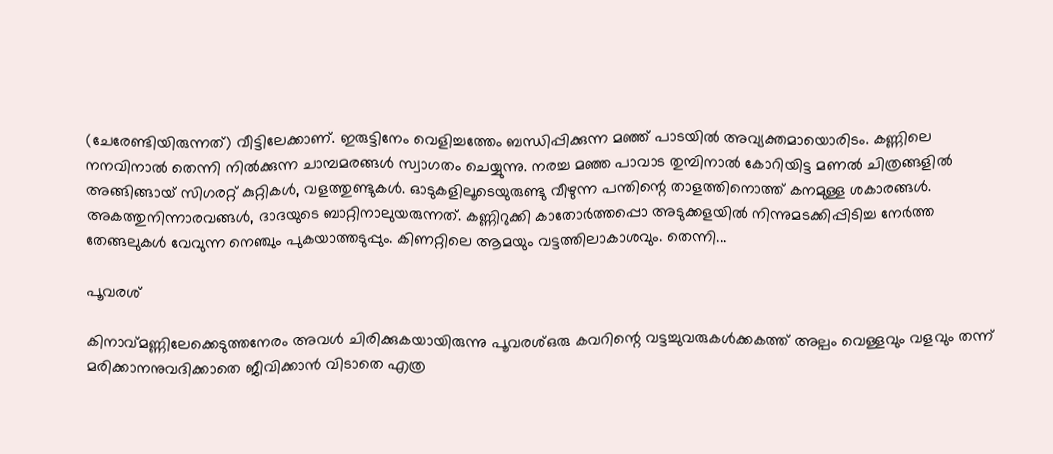(ചേരേണ്ടിയിരുന്നത്) വീട്ടിലേക്കാണ്. ഇരുട്ടിനേം വെളിച്ചത്തേം ബന്ധിപ്പിക്കുന്ന മഞ്ഞ് പാടയിൽ അവ്യക്തമായൊരിടം. കണ്ണിലെ നനവിനാൽ തെന്നി നിൽക്കുന്ന ചാമ്പമരങ്ങൾ സ്വാഗതം ചെയ്യുന്നു. നരച്ച മഞ്ഞ പാവാട തുമ്പിനാൽ കോറിയിട്ട മണൽ ചിത്രങ്ങളിൽ അങ്ങിങ്ങായ്‌ സിഗരറ്റ് കുറ്റികൾ, വളത്തുണ്ടുകൾ. ഓടുകളിലൂടെയുരുണ്ടു വീഴുന്ന പന്തിന്റെ താളത്തിനൊത്ത് കനമുള്ള ശകാരങ്ങൾ. അകത്തുനിന്നാരവങ്ങൾ, ദാദയുടെ ബാറ്റിനാലുയരുന്നത്. കണ്ണിറുക്കി കാതോർത്തപ്പൊ അടുക്കളയിൽ നിന്നുമടക്കിപ്പിടിച്ച നേർത്ത തേങ്ങലുകൾ വേവുന്ന നെഞ്ചും പുകയാത്തടുപ്പും. കിണറ്റിലെ ആമയും വട്ടത്തിലാകാശവും. തെന്നി...

പൂവരശ്

കിനാവ്മണ്ണിലേക്കെടുത്തനേരം അവൾ ചിരിക്കുകയായിരുന്നു പൂവരശ്ഒരു കവറിന്റെ വട്ടച്ചുവരുകൾക്കകത്ത് അല്പം വെള്ളവും വളവും തന്ന് മരിക്കാനനുവദിക്കാതെ ജീവിക്കാൻ വിടാതെ എത്ര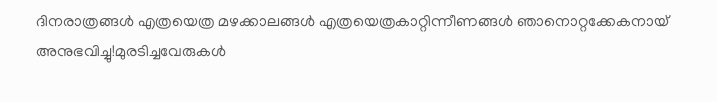ദിനരാത്രങ്ങൾ എത്രയെത്ര മഴക്കാലങ്ങൾ എത്രയെത്രകാറ്റിന്നീണങ്ങൾ ഞാനൊറ്റക്കേകനായ് അനുഭവിച്ചു!മുരടിച്ചവേരുകൾ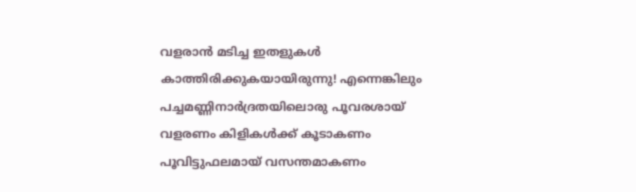വളരാൻ മടിച്ച ഇതളുകൾ കാത്തിരിക്കുകയായിരുന്നു! എന്നെങ്കിലും പച്ചമണ്ണിനാർദ്രതയിലൊരു പൂവരശായ് വളരണം കിളികൾക്ക് കൂടാകണം പൂവിട്ടുഫലമായ് വസന്തമാകണം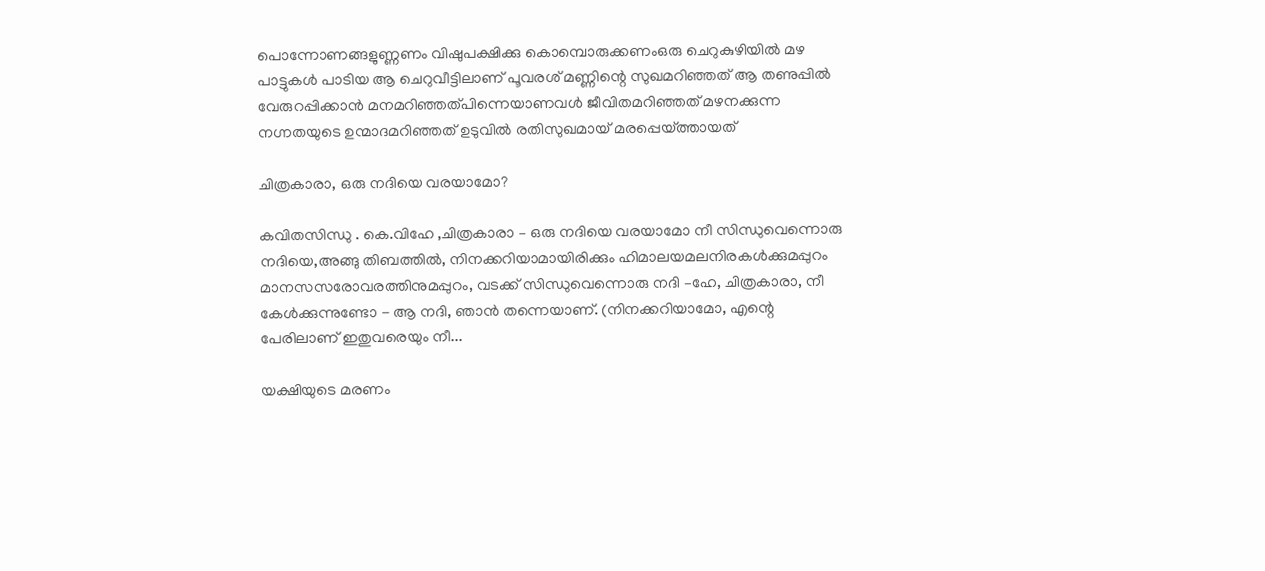പൊന്നോണങ്ങളുണ്ണണം വിഷുപക്ഷിക്കു കൊമ്പൊരുക്കണംഒരു ചെറുകുഴിയിൽ മഴ പാട്ടുകൾ പാടിയ ആ ചെറുവീട്ടിലാണ് പൂവരശ് മണ്ണിന്റെ സുഖമറിഞ്ഞത് ആ തണുപ്പിൽ വേരുറപ്പിക്കാൻ മനമറിഞ്ഞത്പിന്നെയാണവൾ ജീവിതമറിഞ്ഞത് മഴനക്കുന്ന നഗ്നതയുടെ ഉന്മാദമറിഞ്ഞത് ഉടുവിൽ രതിസുഖമായ് മരപ്പെയ്ത്തായത്

ചിത്രകാരാ, ഒരു നദിയെ വരയാമോ?

കവിതസിന്ധു . കെ.വിഹേ ,ചിത്രകാരാ – ഒരു നദിയെ വരയാമോ നീ സിന്ധുവെന്നൊരു നദിയെ,അങ്ങു തിബത്തിൽ, നിനക്കറിയാമായിരിക്കും ഹിമാലയമലനിരകൾക്കുമപ്പുറം മാനസസരോവരത്തിനുമപ്പുറം, വടക്ക് സിന്ധുവെന്നൊരു നദി –ഹേ, ചിത്രകാരാ, നീ കേൾക്കുന്നുണ്ടോ - ആ നദി, ഞാൻ തന്നെയാണ്. (നിനക്കറിയാമോ, എന്റെ പേരിലാണ് ഇതുവരെയും നീ...

യക്ഷിയുടെ മരണം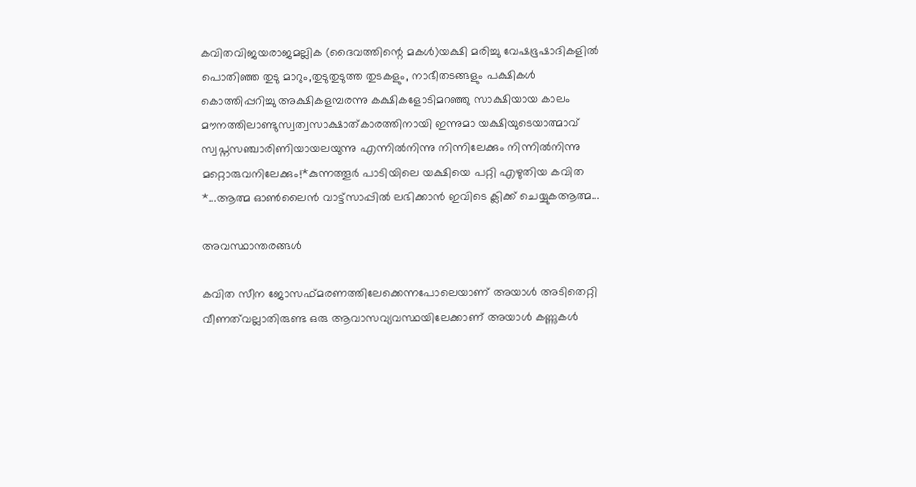കവിതവിജയരാജമല്ലിക (ദൈവത്തിന്റെ മകൾ)യക്ഷി മരിച്ചു വേഷഭൂഷാദികളിൽ പൊതിഞ്ഞ തുടു മാറും,തുടുതുടുത്ത തുടകളും, നാഭീതടങ്ങളും പക്ഷികൾ കൊത്തിപ്പറിച്ചു അക്ഷികളമ്പരന്നു കക്ഷികളോടിമറഞ്ഞു സാക്ഷിയായ കാലം മൗനത്തിലാണ്ടുസ്വത്വസാക്ഷാത്കാരത്തിനായി ഇന്നുമാ യക്ഷിയുടെയാത്മാവ് സ്വപ്നസഞ്ചാരിണിയായലയുന്നു എന്നിൽനിന്നു നിന്നിലേക്കും നിന്നിൽനിന്നു മറ്റൊരുവനിലേക്കും!*കുന്നത്തൂർ പാടിയിലെ യക്ഷിയെ പറ്റി എഴുതിയ കവിത *...ആത്മ ഓൺലൈൻ വാട്ട്സാപ്പിൽ ലഭിക്കാൻ ഇവിടെ ക്ലിക്ക് ചെയ്യുകആത്മ...

അവസ്ഥാന്തരങ്ങൾ

കവിത സീന ജോസഫ്മരണത്തിലേക്കെന്നപോലെയാണ്‌ അയാൾ അടിതെറ്റി വീണത്‌വല്ലാതിരുണ്ട ഒരു ആവാസവ്യവസ്ഥയിലേക്കാണ്‌ അയാൾ കണ്ണുകൾ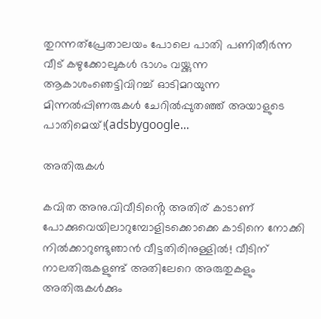തുറന്നത്‌പ്രേതാലയം പോലെ പാതി പണിതീർന്ന വീട്‌ കഴുക്കോലുകൾ ഭാഗം വയ്ക്കുന്ന ആകാശംഞെട്ടിവിറച്ച്‌ ഓടിമറയുന്ന മിന്നൽപ്പിണരുകൾ ചേറിൽപ്പുതഞ്ഞ്‌ അയാളുടെ പാതിമെയ്‌!(adsbygoogle...

അതിരുകൾ

കവിത അനു.വിവീടിൻ്റെ അതിര് കാടാണ് പോക്കുവെയിലാറുമ്പോളിടക്കൊക്കെ കാടിനെ നോക്കി നിൽക്കാറുണ്ടുഞാൻ വീട്ടതിരിനുള്ളിൽ! വീടിന് നാലതിരുകളുണ്ട് അതിലേറെ അരുതുകളും അതിരുകൾക്കും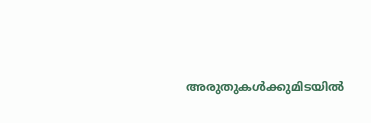അരുതുകൾക്കുമിടയിൽ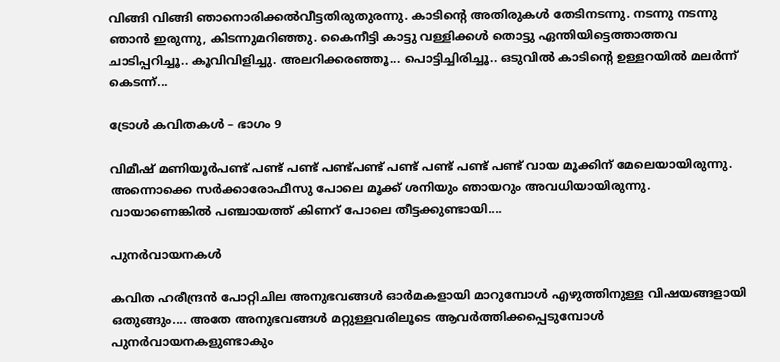വിങ്ങി വിങ്ങി ഞാനൊരിക്കൽവീട്ടതിരുതുരന്നു. കാടിൻ്റെ അതിരുകൾ തേടിനടന്നു. നടന്നു നടന്നു ഞാൻ ഇരുന്നു, കിടന്നുമറിഞ്ഞു. കൈനീട്ടി കാട്ടു വള്ളിക്കൾ തൊട്ടു ഏന്തിയിട്ടെത്താത്തവ ചാടിപ്പറിച്ചൂ.. കൂവിവിളിച്ചു. അലറിക്കരഞ്ഞൂ... പൊട്ടിച്ചിരിച്ചൂ.. ഒടുവിൽ കാടിൻ്റെ ഉള്ളറയിൽ മലർന്ന് കെടന്ന്...

ട്രോൾ കവിതകൾ – ഭാഗം 9

വിമീഷ് മണിയൂർപണ്ട് പണ്ട് പണ്ട് പണ്ട്പണ്ട് പണ്ട് പണ്ട് പണ്ട് പണ്ട് വായ മൂക്കിന് മേലെയായിരുന്നു. അന്നൊക്കെ സർക്കാരോഫീസു പോലെ മൂക്ക് ശനിയും ഞായറും അവധിയായിരുന്നു. വായാണെങ്കിൽ പഞ്ചായത്ത് കിണറ് പോലെ തീട്ടക്കുണ്ടായി....

പുനർവായനകൾ

കവിത ഹരീന്ദ്രൻ പോറ്റിചില അനുഭവങ്ങൾ ഓർമകളായി മാറുമ്പോൾ എഴുത്തിനുള്ള വിഷയങ്ങളായി ഒതുങ്ങും.... അതേ അനുഭവങ്ങൾ മറ്റുള്ളവരിലൂടെ ആവർത്തിക്കപ്പെടുമ്പോൾ പുനർവായനകളുണ്ടാകും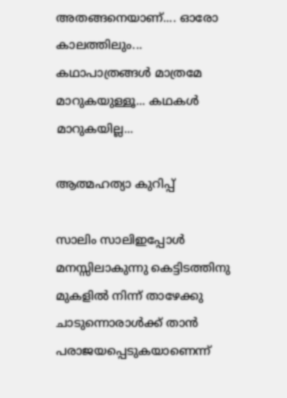അതങ്ങനെയാണ്.... ഓരോ കാലത്തിലും... കഥാപാത്രങ്ങൾ മാത്രമേ മാറുകയുള്ളൂ... കഥകൾ മാറുകയില്ല...

ആത്മഹത്യാ കുറിപ്പ്

സാലിം സാലിഇപ്പോൾ മനസ്സിലാകുന്നു കെട്ടിടത്തിനു മുകളിൽ നിന്ന് താഴേക്കു ചാടുന്നൊരാൾക്ക് താൻ പരാജയപ്പെടുകയാണെന്ന്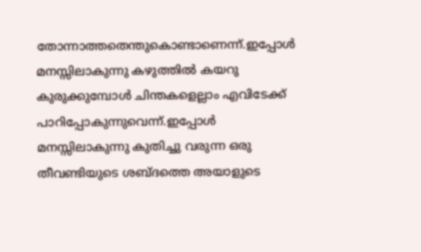തോന്നാത്തതെന്തുകൊണ്ടാണെന്ന്.ഇപ്പോൾ മനസ്സിലാകുന്നു കഴുത്തിൽ കയറു കുരുക്കുമ്പോൾ ചിന്തകളെല്ലാം എവിടേക്ക് പാറിപ്പോകുന്നുവെന്ന്.ഇപ്പോൾ മനസ്സിലാകുന്നു കുതിച്ചു വരുന്ന ഒരു തീവണ്ടിയുടെ ശബ്ദത്തെ അയാളുടെ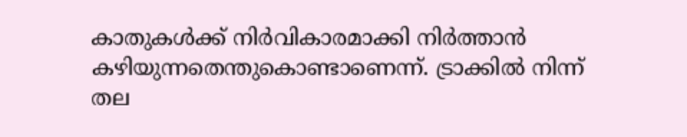കാതുകൾക്ക് നിർവികാരമാക്കി നിർത്താൻ കഴിയുന്നതെന്തുകൊണ്ടാണെന്ന്. ട്രാക്കിൽ നിന്ന് തല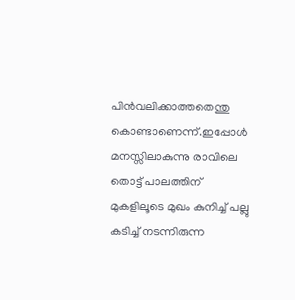പിൻവലിക്കാത്തതെന്തു കൊണ്ടാണെന്ന്.ഇപ്പോൾ മനസ്സിലാകുന്നു രാവിലെ തൊട്ട് പാലത്തിന് മുകളിലൂടെ മുഖം കുനിച്ച് പല്ലു കടിച്ച് നടന്നിരുന്ന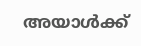അയാൾക്ക്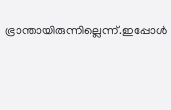ഭ്രാന്തായിരുന്നില്ലെന്ന്.ഇപ്പോൾ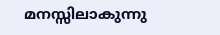മനസ്സിലാകുന്നു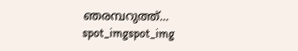ഞരമ്പറുത്ത്...
spot_imgspot_img